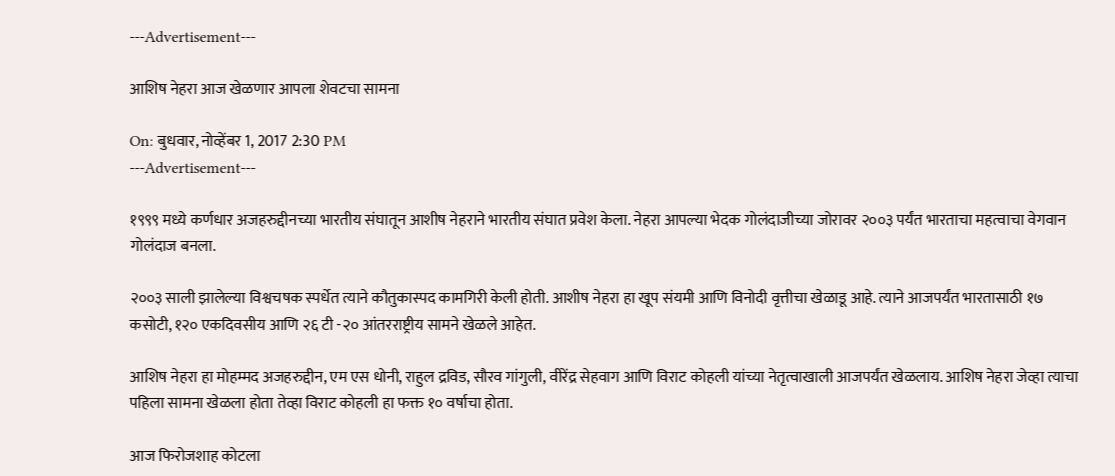---Advertisement---

आशिष नेहरा आज खेळणार आपला शेवटचा सामना

On: बुधवार, नोव्हेंबर 1, 2017 2:30 PM
---Advertisement---

१९९९ मध्ये कर्णधार अजहरुद्दीनच्या भारतीय संघातून आशीष नेहराने भारतीय संघात प्रवेश केला. नेहरा आपल्या भेदक गोलंदाजीच्या जोरावर २००३ पर्यंत भारताचा महत्वाचा वेगवान गोलंदाज बनला.

२००३ साली झालेल्या विश्वचषक स्पर्धेत त्याने कौतुकास्पद कामगिरी केली होती. आशीष नेहरा हा खूप संयमी आणि विनोदी वृत्तीचा खेळाडू आहे. त्याने आजपर्यंत भारतासाठी १७ कसोटी, १२० एकदिवसीय आणि २६ टी -२० आंतरराष्ट्रीय सामने खेळले आहेत.

आशिष नेहरा हा मोहम्मद अजहरुद्दीन, एम एस धोनी, राहुल द्रविड, सौरव गांगुली, वीरेंद्र सेहवाग आणि विराट कोहली यांच्या नेतृत्वाखाली आजपर्यंत खेळलाय. आशिष नेहरा जेव्हा त्याचा पहिला सामना खेळला होता तेव्हा विराट कोहली हा फक्त १० वर्षाचा होता.

आज फिरोजशाह कोटला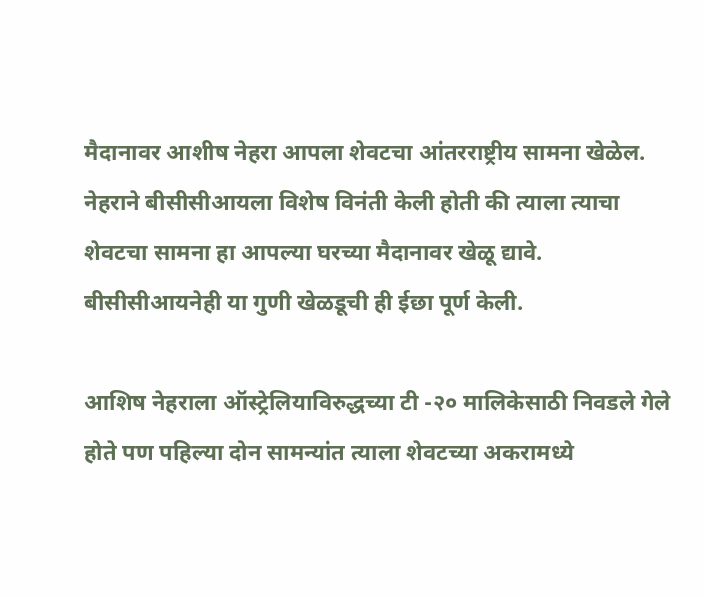मैदानावर आशीष नेहरा आपला शेवटचा आंतरराष्ट्रीय सामना खेळेल. नेहराने बीसीसीआयला विशेष विनंती केली होती की त्याला त्याचा शेवटचा सामना हा आपल्या घरच्या मैदानावर खेळू द्यावे. बीसीसीआयनेही या गुणी खेळडूची ही ईछा पूर्ण केली.

आशिष नेहराला ऑस्ट्रेलियाविरुद्धच्या टी -२० मालिकेसाठी निवडले गेले होते पण पहिल्या दोन सामन्यांत त्याला शेवटच्या अकरामध्ये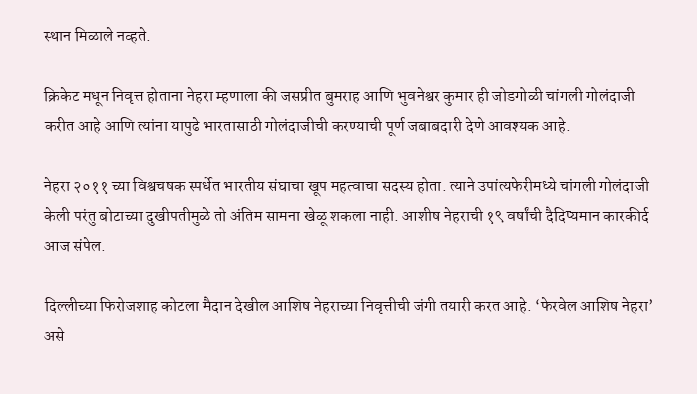स्थान मिळाले नव्हते.

क्रिकेट मधून निवृत्त होताना नेहरा म्हणाला की जसप्रीत बुमराह आणि भुवनेश्वर कुमार ही जोडगोळी चांगली गोलंदाजी करीत आहे आणि त्यांना यापुढे भारतासाठी गोलंदाजीची करण्याची पूर्ण जबाबदारी देणे आवश्यक आहे.

नेहरा २०११ च्या विश्वचषक स्पर्धेत भारतीय संघाचा खूप महत्वाचा सदस्य होता. त्याने उपांत्यफेरीमध्ये चांगली गोलंदाजी केली परंतु बोटाच्या दुखीपतीमुळे तो अंतिम सामना खेळू शकला नाही. आशीष नेहराची १९ वर्षांची दैदिप्यमान कारकीर्द आज संपेल.

दिल्लीच्या फिरोजशाह कोटला मैदान देखील आशिष नेहराच्या निवृत्तीची जंगी तयारी करत आहे. ‘फेरवेल आशिष नेहरा’ असे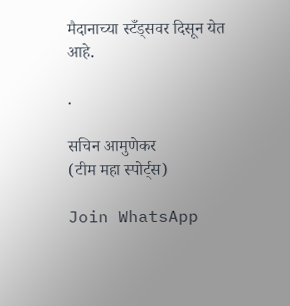मैदानाच्या स्टँड्सवर दिसून येत आहे.

.

सचिन आमुणेकर
(टीम महा स्पोर्ट्स)

Join WhatsApp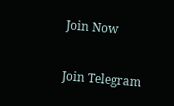Join Now

Join Telegram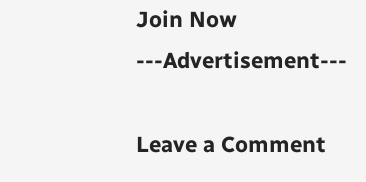Join Now
---Advertisement---

Leave a Comment